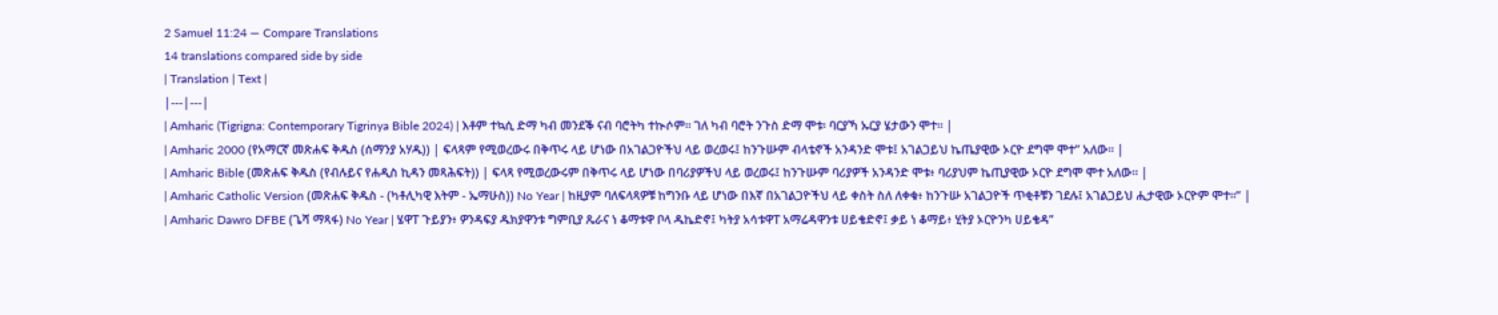2 Samuel 11:24 — Compare Translations
14 translations compared side by side
| Translation | Text |
|---|---|
| Amharic (Tigrigna: Contemporary Tigrinya Bible 2024) | እቶም ተኳሲ ድማ ካብ መንደቕ ናብ ባሮትካ ተኲሶም። ገለ ካብ ባሮት ንጉስ ድማ ሞቱ፡ ባርያኻ ኡርያ ሄታውን ሞተ። |
| Amharic 2000 (የአማርኛ መጽሐፍ ቅዱስ (ሰማንያ አሃዱ)) | ፍላጻም የሚወረውሩ በቅጥሩ ላይ ሆነው በአገልጋዮችህ ላይ ወረወሩ፤ ከንጉሡም ብላቴኖች አንዳንድ ሞቱ፤ አገልጋይህ ኬጤያዊው ኦርዮ ደግሞ ሞተ” አለው። |
| Amharic Bible (መጽሐፍ ቅዱስ (የብሉይና የሐዲስ ኪዳን መጻሕፍት)) | ፍላጻ የሚወረውሩም በቅጥሩ ላይ ሆነው በባሪያዎችህ ላይ ወረወሩ፤ ከንጉሡም ባሪያዎች አንዳንድ ሞቱ፥ ባሪያህም ኬጢያዊው ኦርዮ ደግሞ ሞተ አለው። |
| Amharic Catholic Version (መጽሐፍ ቅዱስ - (ካቶሊካዊ እትም - ኤማሁስ)) No Year | ከዚያም ባለፍላጻዎቹ ከግንቡ ላይ ሆነው በእኛ በአገልጋዮችህ ላይ ቀስት ስለ ለቀቁ፥ ከንጉሡ አገልጋዮች ጥቂቶቹን ገደሉ፤ አገልጋይህ ሒታዊው ኦርዮም ሞተ።” |
| Amharic Dawro DFBE (ጌሻ ማጻፋ) No Year | ሄዋፐ ጉይያን፥ ዎንዳፍያ ዱክያዋንቱ ግምቢያ ጼራና ነ ቆማቱዋ ቦላ ዱኬድኖ፤ ካትያ አሳቱዋፐ አማሬዳዋንቱ ሀይቄድኖ፤ ቃይ ነ ቆማይ፥ ሂትያ ኦርዮንካ ሀይቄዳ”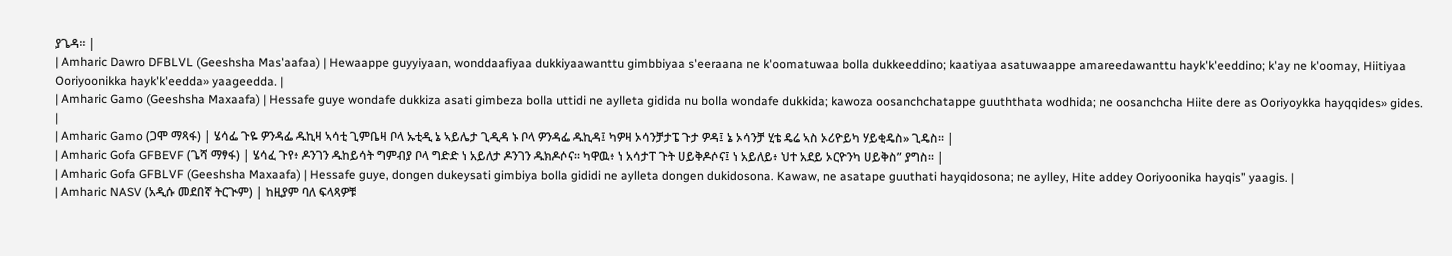ያጌዳ። |
| Amharic Dawro DFBLVL (Geeshsha Mas'aafaa) | Hewaappe guyyiyaan, wonddaafiyaa dukkiyaawanttu gimbbiyaa s'eeraana ne k'oomatuwaa bolla dukkeeddino; kaatiyaa asatuwaappe amareedawanttu hayk'k'eeddino; k'ay ne k'oomay, Hiitiyaa Ooriyoonikka hayk'k'eedda» yaageedda. |
| Amharic Gamo (Geeshsha Maxaafa) | Hessafe guye wondafe dukkiza asati gimbeza bolla uttidi ne aylleta gidida nu bolla wondafe dukkida; kawoza oosanchchatappe guuththata wodhida; ne oosanchcha Hiite dere as Ooriyoykka hayqqides» gides. |
| Amharic Gamo (ጋሞ ማጻፋ) | ሄሳፌ ጉዬ ዎንዳፌ ዱኪዛ ኣሳቲ ጊምቤዛ ቦላ ኡቲዲ ኔ ኣይሌታ ጊዲዳ ኑ ቦላ ዎንዳፌ ዱኪዳ፤ ካዎዛ ኦሳንቻታፔ ጉታ ዎዳ፤ ኔ ኦሳንቻ ሂቴ ዴሬ ኣስ ኦሪዮይካ ሃይቂዴስ» ጊዴስ። |
| Amharic Gofa GFBEVF (ጌሻ ማፃፋ) | ሄሳፈ ጉየ፥ ዶንገን ዱከይሳት ግምብያ ቦላ ግድድ ነ አይለታ ዶንገን ዱክዶሶና። ካዋዉ፥ ነ አሳታፐ ጉት ሀይቅዶሶና፤ ነ አይለይ፥ ህተ አደይ ኦርዮንካ ሀይቅስ” ያግስ። |
| Amharic Gofa GFBLVF (Geeshsha Maxaafa) | Hessafe guye, dongen dukeysati gimbiya bolla gididi ne aylleta dongen dukidosona. Kawaw, ne asatape guuthati hayqidosona; ne aylley, Hite addey Ooriyoonika hayqis” yaagis. |
| Amharic NASV (አዲሱ መደበኛ ትርጒም) | ከዚያም ባለ ፍላጻዎቹ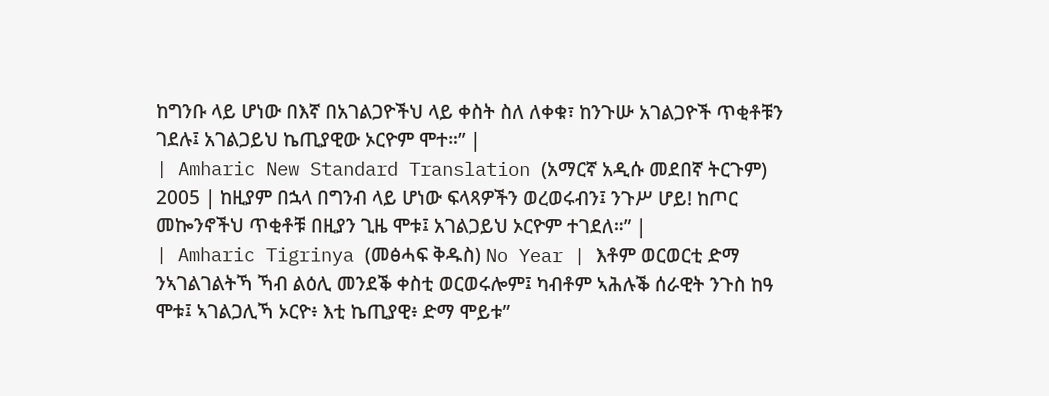ከግንቡ ላይ ሆነው በእኛ በአገልጋዮችህ ላይ ቀስት ስለ ለቀቁ፣ ከንጉሡ አገልጋዮች ጥቂቶቹን ገደሉ፤ አገልጋይህ ኬጢያዊው ኦርዮም ሞተ።” |
| Amharic New Standard Translation (አማርኛ አዲሱ መደበኛ ትርጉም) 2005 | ከዚያም በኋላ በግንብ ላይ ሆነው ፍላጻዎችን ወረወሩብን፤ ንጉሥ ሆይ! ከጦር መኰንኖችህ ጥቂቶቹ በዚያን ጊዜ ሞቱ፤ አገልጋይህ ኦርዮም ተገደለ።” |
| Amharic Tigrinya (መፅሓፍ ቅዱስ) No Year | እቶም ወርወርቲ ድማ ንኣገልገልትኻ ኻብ ልዕሊ መንደቕ ቀስቲ ወርወሩሎም፤ ካብቶም ኣሕሉቕ ሰራዊት ንጉስ ከዓ ሞቱ፤ ኣገልጋሊኻ ኦርዮ፥ እቲ ኬጢያዊ፥ ድማ ሞይቱ”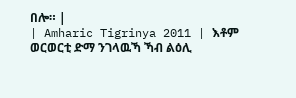በሎ። |
| Amharic Tigrinya 2011 | እቶም ወርወርቲ ድማ ንገላዉኻ ኻብ ልዕሊ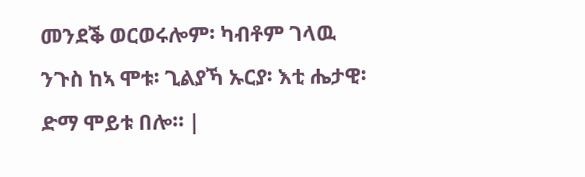መንደቕ ወርወሩሎም፡ ካብቶም ገላዉ ንጉስ ከኣ ሞቱ፡ ጊልያኻ ኡርያ፡ እቲ ሔታዊ፡ ድማ ሞይቱ በሎ። |